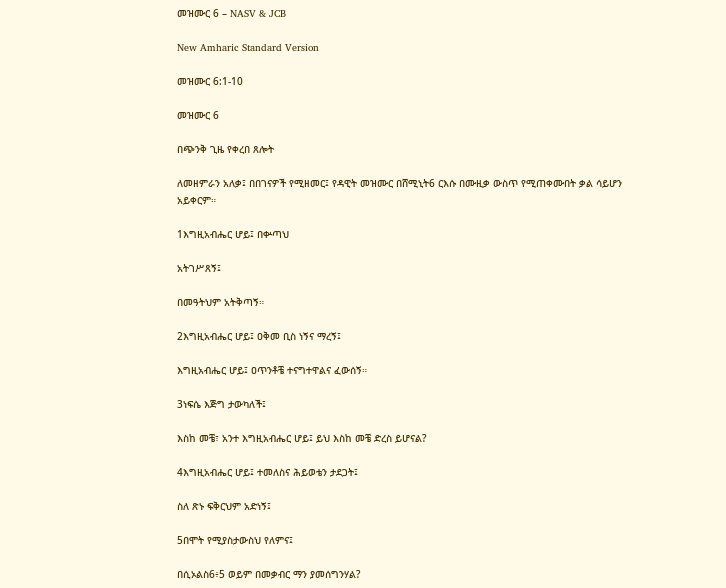መዝሙር 6 – NASV & JCB

New Amharic Standard Version

መዝሙር 6:1-10

መዝሙር 6

በጭንቅ ጊዜ የቀረበ ጸሎት

ለመዘምራን አለቃ፤ በበገናዎች የሚዘመር፤ የዳዊት መዝሙር በሸሚኒት6 ርእሱ በሙዚቃ ውስጥ የሚጠቀሙበት ቃል ሳይሆን አይቀርም።

1እግዚአብሔር ሆይ፤ በቍጣህ

አትገሥጸኝ፤

በመዓትህም አትቅጣኝ።

2እግዚአብሔር ሆይ፤ ዐቅመ ቢስ ነኝና ማረኝ፤

እግዚአብሔር ሆይ፤ ዐጥንቶቼ ተናግተዋልና ፈውሰኝ።

3ነፍሴ እጅግ ታውካለች፤

እስከ መቼ፣ አንተ እግዚአብሔር ሆይ፤ ይህ እስከ መቼ ድረስ ይሆናል?

4እግዚአብሔር ሆይ፤ ተመለስና ሕይወቴን ታደጋት፤

ስለ ጽኑ ፍቅርህም አድነኝ፤

5በሞት የሚያስታውስህ የለምና፤

በሲኦልስ6፥5 ወይም በመቃብር ማን ያመሰግንሃል?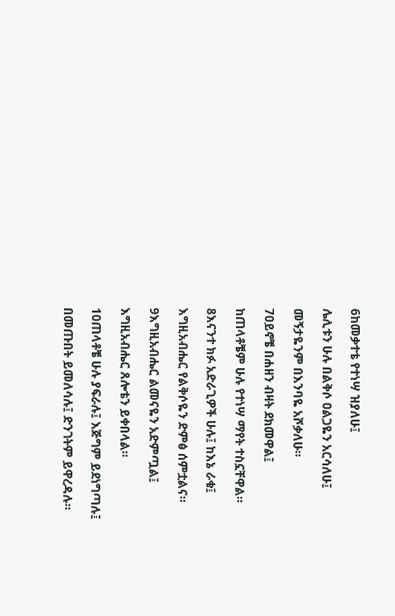6ከመቃተቴ የተነሣ ዝያለሁ፤

ሌሊቱን ሁሉ በልቅሶ ዐልጋዬን አርሳለሁ፤

መኝታዬንም በእንባዬ አሾቃለሁ።

7ዐይኖቼ በሐዘን ብዛት ደክመዋል፤

ከጠላቶቼም ሁሉ የተነሣ ማየት ተስኗቸዋል።

8እናንተ ክፉ አድራጊዎች ሁሉ፤ ከእኔ ራቁ፤

እግዚአብሔር የልቅሶዬን ድምፅ ሰምቷልና።

9እግዚአብሔር ልመናዬን አድምጧል፤

እግዚአብሔር ጸሎቴን ይቀበላል።

10ጠላቶቼ ሁሉ ያፍራሉ፤ እጅግም ይደነግጣሉ፤

በመጡበት ይመለሳሉ፤ ድንገትም ይዋረዳሉ።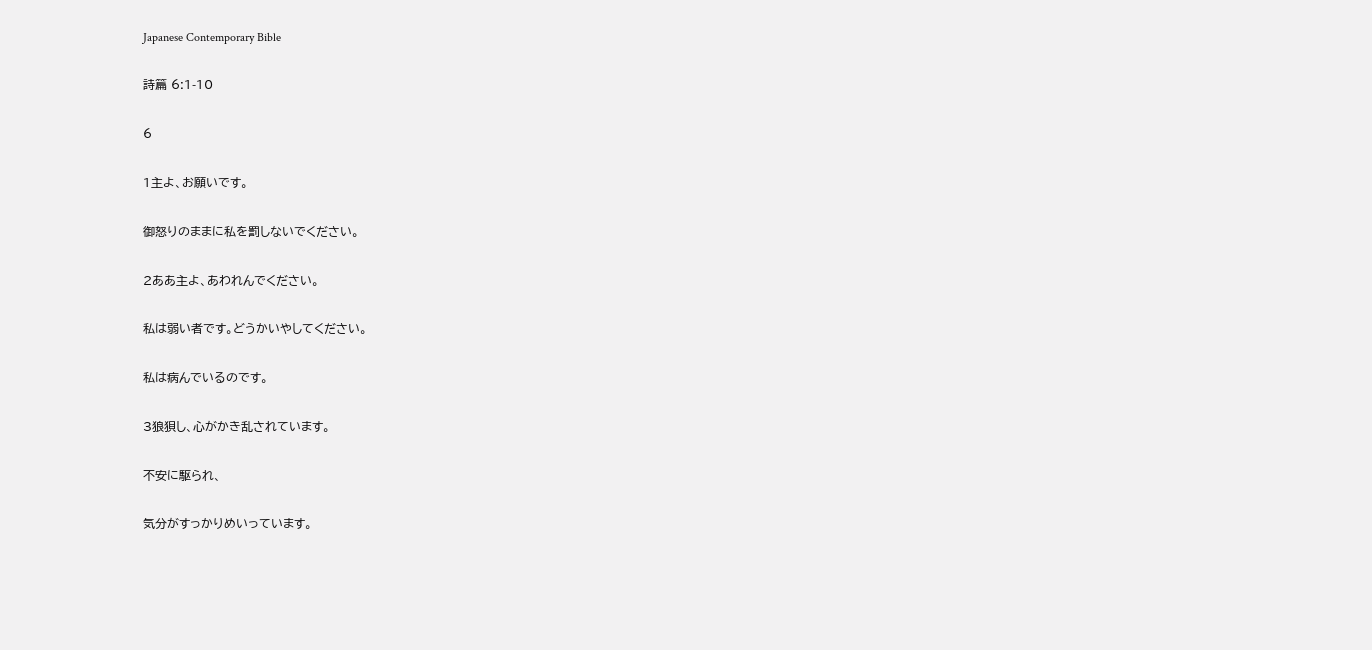Japanese Contemporary Bible

詩篇 6:1-10

6

1主よ、お願いです。

御怒りのままに私を罰しないでください。

2ああ主よ、あわれんでください。

私は弱い者です。どうかいやしてください。

私は病んでいるのです。

3狼狽し、心がかき乱されています。

不安に駆られ、

気分がすっかりめいっています。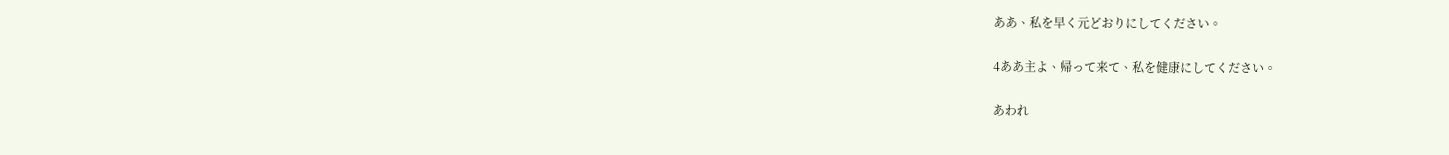ああ、私を早く元どおりにしてください。

4ああ主よ、帰って来て、私を健康にしてください。

あわれ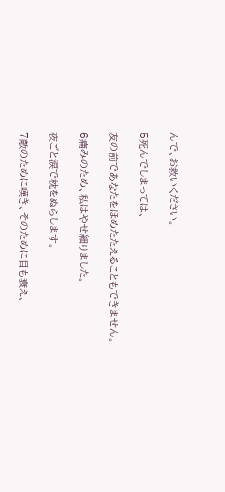んで、お救いください。

5死んでしまっては、

友の前であなたをほめたたえることもできません。

6痛みのため、私はやせ細りました。

夜ごと涙で枕をぬらします。

7敵のために嘆き、そのために目も衰え、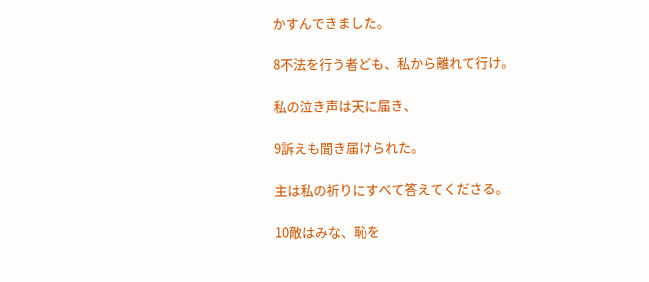かすんできました。

8不法を行う者ども、私から離れて行け。

私の泣き声は天に届き、

9訴えも聞き届けられた。

主は私の祈りにすべて答えてくださる。

10敵はみな、恥を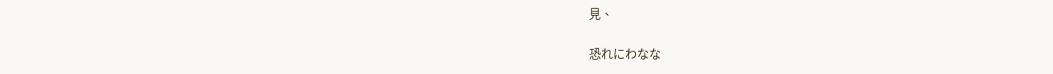見、

恐れにわなな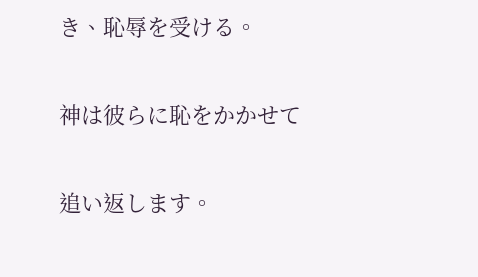き、恥辱を受ける。

神は彼らに恥をかかせて

追い返します。